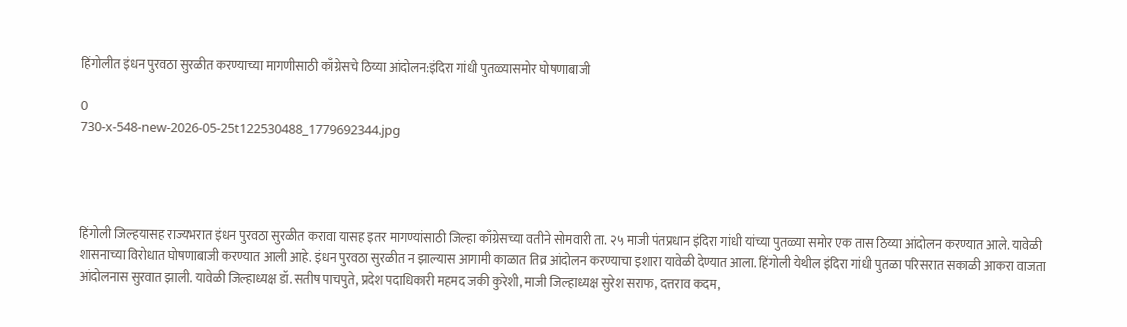हिंगोलीत इंधन पुरवठा सुरळीत करण्याच्या मागणीसाठी काँग्रेसचे ठिय्या आंदोलन:इंदिरा गांधी पुतळ्यासमोर घोषणाबाजी

0
730-x-548-new-2026-05-25t122530488_1779692344.jpg




हिंगोली जिल्हयासह राज्यभरात इंधन पुरवठा सुरळीत करावा यासह इतर मागण्यांसाठी जिल्हा काँग्रेसच्या वतीने सोमवारी ता. २५ माजी पंतप्रधान इंदिरा गांधी यांच्या पुतळ्या समोर एक तास ठिय्या आंदोलन करण्यात आले. यावेळी शासनाच्या विरोधात घोषणाबाजी करण्यात आली आहे. इंधन पुरवठा सुरळीत न झाल्यास आगामी काळात तिव्र आंदोलन करण्याचा इशारा यावेळी देण्यात आला. हिंगोली येथील इंदिरा गांधी पुतळा परिसरात सकाळी आकरा वाजता आंदोलनास सुरवात झाली. यावेळी जिल्हाध्यक्ष डॉ. सतीष पाचपुते, प्रदेश पदाधिकारी महमद जकी कुरेशी, माजी जिल्हाध्यक्ष सुरेश सराफ, दत्तराव कदम,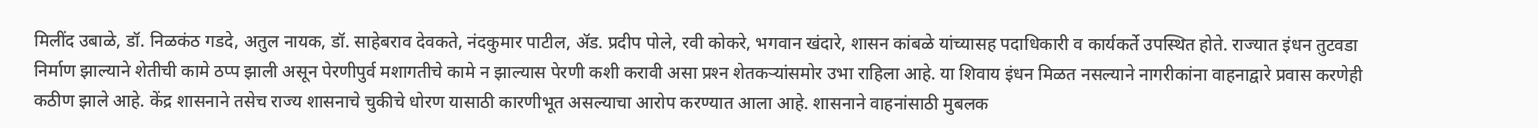मिलींद उबाळे, डॉ. निळकंठ गडदे, अतुल नायक, डॉ. साहेबराव देवकते, नंदकुमार पाटील, ॲड. प्रदीप पोले, रवी कोकरे, भगवान खंदारे, शासन कांबळे यांच्यासह पदाधिकारी व कार्यकर्ते उपस्थित होते. राज्यात इंधन तुटवडा निर्माण झाल्याने शेतीची कामे ठप्प झाली असून पेरणीपुर्व मशागतीचे कामे न झाल्यास पेरणी कशी करावी असा प्रश्‍न शेतकऱ्यांसमोर उभा राहिला आहे. या शिवाय इंधन मिळत नसल्याने नागरीकांना वाहनाद्वारे प्रवास करणेही कठीण झाले आहे. केंद्र शासनाने तसेच राज्य शासनाचे चुकीचे धोरण यासाठी कारणीभूत असल्याचा आरोप करण्यात आला आहे. शासनाने वाहनांसाठी मुबलक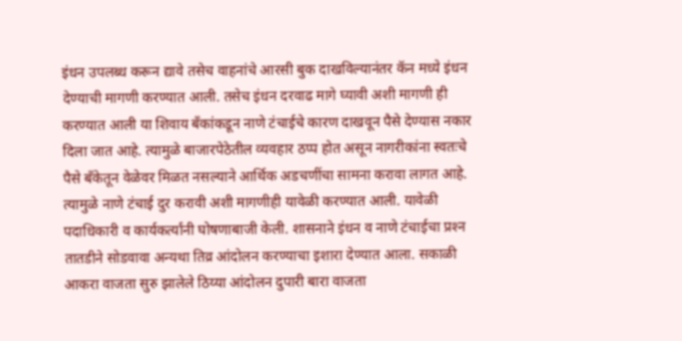इंधन उपलब्ध करून द्यावे तसेच वाहनांचे आरसी बुक दाखविल्यानंतर कॅन मध्ये इंधन देण्याची मागणी करण्यात आली. तसेच इंधन दरवाढ मागे घ्यावी अशी मागणी ही करण्यात आली या शिवाय बँकांकडून नाणे टंचाईचे कारण दाखवून पैसे देण्यास नकार दिला जात आहे. त्यामुळे बाजारपेठेतील व्यवहार ठप्प होत असून नागरीकांना स्वतःचे पैसे बँकेतून वेळेवर मिळत नसल्याने आर्थिक अडचणींचा सामना करावा लागत आहे. त्यामुळे नाणे टंचाई दुर करावी अशी मागणीही यावेळी करण्यात आली. यावेळी पदाधिकारी व कार्यकर्त्यांनी घोषणाबाजी केली. शासनाने इंधन व नाणे टंचाईचा प्रश्‍न तातडीने सोडवावा अन्यथा तिव्र आंदोलन करण्याचा इशारा देण्यात आला. सकाळी आकरा वाजता सुरु झालेले ठिय्या आंदोलन दुपारी बारा वाजता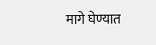मागे घेण्यात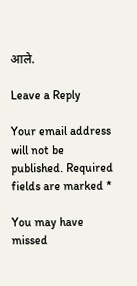आले.

Leave a Reply

Your email address will not be published. Required fields are marked *

You may have missed